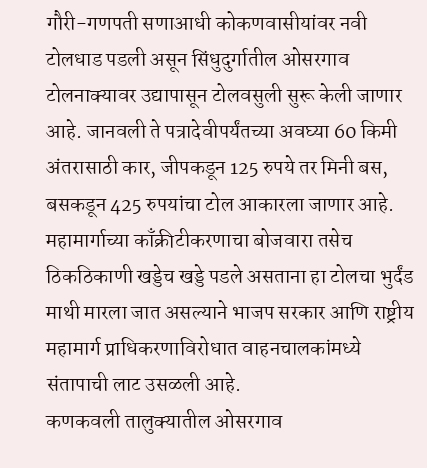गौरी-गणपती सणाआधी कोकणवासीयांवर नवी टोलधाड पडली असून सिंधुदुर्गातील ओसरगाव टोलनाक्यावर उद्यापासून टोलवसुली सुरू केली जाणार आहे. जानवली ते पत्रादेवीपर्यंतच्या अवघ्या 60 किमी अंतरासाठी कार, जीपकडून 125 रुपये तर मिनी बस, बसकडून 425 रुपयांचा टोल आकारला जाणार आहे. महामार्गाच्या काँक्रीटीकरणाचा बोजवारा तसेच ठिकठिकाणी खड्डेच खड्डे पडले असताना हा टोलचा भुर्दंड माथी मारला जात असल्याने भाजप सरकार आणि राष्ट्रीय महामार्ग प्राधिकरणाविरोधात वाहनचालकांमध्ये संतापाची लाट उसळली आहे.
कणकवली तालुक्यातील ओसरगाव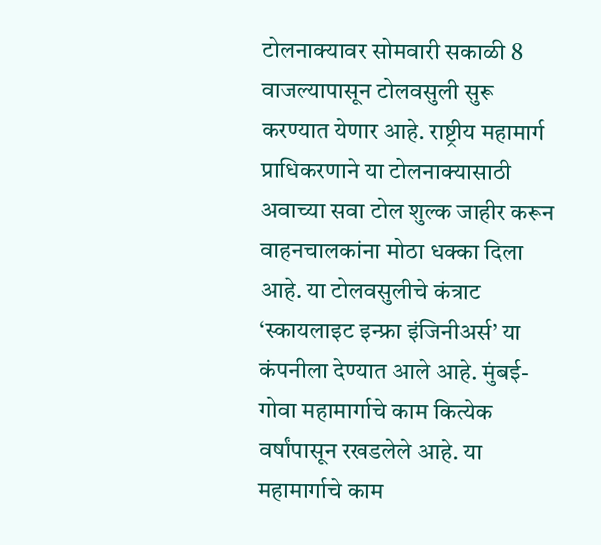टोलनाक्यावर सोमवारी सकाळी 8 वाजल्यापासून टोलवसुली सुरू करण्यात येणार आहे. राष्ट्रीय महामार्ग प्राधिकरणाने या टोलनाक्यासाठी अवाच्या सवा टोल शुल्क जाहीर करून वाहनचालकांना मोठा धक्का दिला आहे. या टोलवसुलीचे कंत्राट ‘स्कायलाइट इन्फ्रा इंजिनीअर्स’ या कंपनीला देण्यात आले आहे. मुंबई-गोवा महामार्गाचे काम कित्येक वर्षांपासून रखडलेले आहे. या महामार्गाचे काम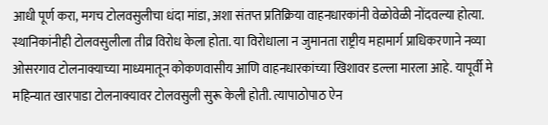आधी पूर्ण करा, मगच टोलवसुलीचा धंदा मांडा, अशा संतप्त प्रतिक्रिया वाहनधारकांनी वेळोवेळी नोंदवल्या होत्या. स्थानिकांनीही टोलवसुलीला तीव्र विरोध केला होता. या विरोधाला न जुमानता राष्ट्रीय महामार्ग प्राधिकरणाने नव्या ओसरगाव टोलनाक्याच्या माध्यमातून कोकणवासीय आणि वाहनधारकांच्या खिशावर डल्ला मारला आहे. यापूर्वी मे महिन्यात खारपाडा टोलनाक्यावर टोलवसुली सुरू केली होती. त्यापाठोपाठ ऐन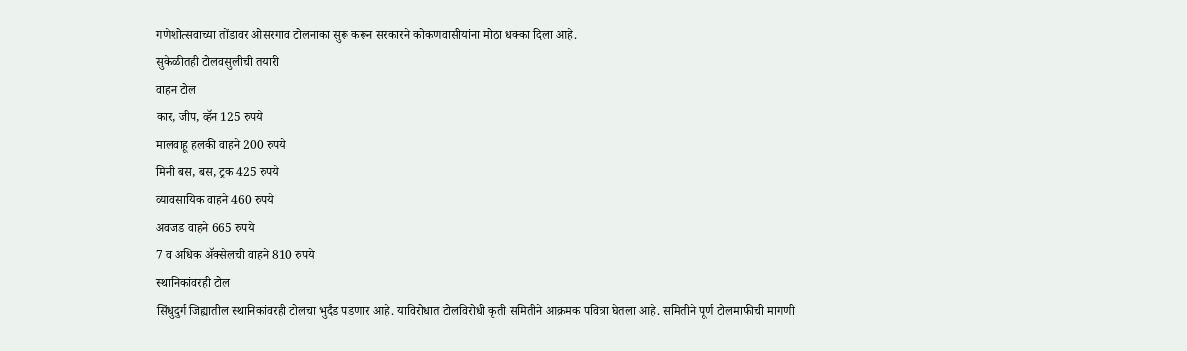गणेशोत्सवाच्या तोंडावर ओसरगाव टोलनाका सुरू करून सरकारने कोकणवासीयांना मोठा धक्का दिला आहे.
सुकेळीतही टोलवसुलीची तयारी
वाहन टोल
कार, जीप, व्हॅन 125 रुपये
मालवाहू हलकी वाहने 200 रुपये
मिनी बस, बस, ट्रक 425 रुपये
व्यावसायिक वाहने 460 रुपये
अवजड वाहने 665 रुपये
7 व अधिक ॲक्सेलची वाहने 810 रुपये
स्थानिकांवरही टोल
सिंधुदुर्ग जिह्यातील स्थानिकांवरही टोलचा भुर्दंड पडणार आहे. याविरोधात टोलविरोधी कृती समितीने आक्रमक पवित्रा घेतला आहे. समितीने पूर्ण टोलमाफीची मागणी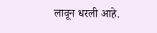लावून धरली आहे.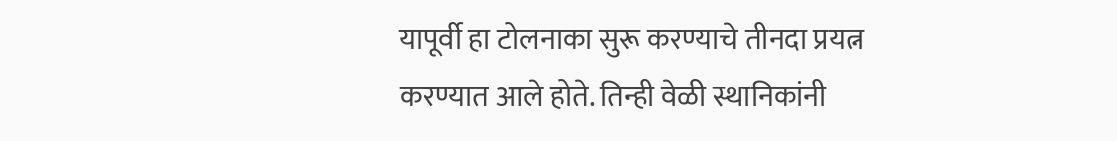यापूर्वी हा टोलनाका सुरू करण्याचे तीनदा प्रयत्न करण्यात आले होते. तिन्ही वेळी स्थानिकांनी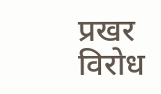प्रखर विरोध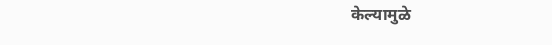केल्यामुळे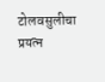टोलवसुलीचा प्रयत्न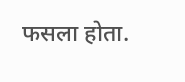फसला होता.